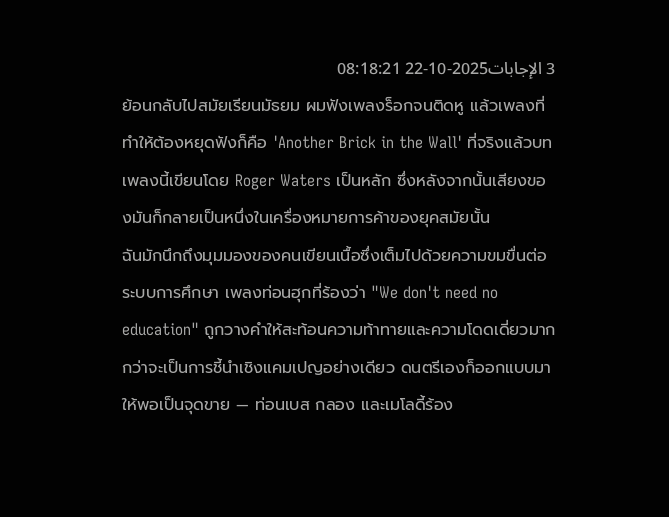3 الإجابات2025-10-22 08:18:21
ย้อนกลับไปสมัยเรียนมัธยม ผมฟังเพลงร็อกจนติดหู แล้วเพลงที่ทำให้ต้องหยุดฟังก็คือ 'Another Brick in the Wall' ที่จริงแล้วบทเพลงนี้เขียนโดย Roger Waters เป็นหลัก ซึ่งหลังจากนั้นเสียงของมันก็กลายเป็นหนึ่งในเครื่องหมายการค้าของยุคสมัยนั้น
ฉันมักนึกถึงมุมมองของคนเขียนเนื้อซึ่งเต็มไปด้วยความขมขื่นต่อระบบการศึกษา เพลงท่อนฮุกที่ร้องว่า "We don't need no education" ถูกวางคำให้สะท้อนความท้าทายและความโดดเดี่ยวมากกว่าจะเป็นการชี้นำเชิงแคมเปญอย่างเดียว ดนตรีเองก็ออกแบบมาให้พอเป็นจุดขาย — ท่อนเบส กลอง และเมโลดี้ร้อง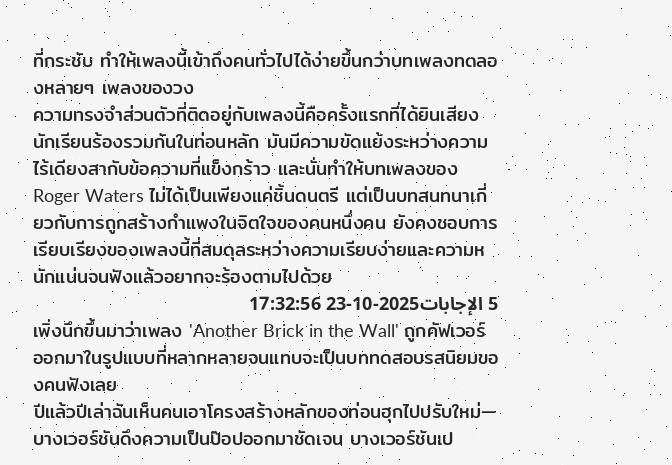ที่กระชับ ทำให้เพลงนี้เข้าถึงคนทั่วไปได้ง่ายขึ้นกว่าบทเพลงทดลองหลายๆ เพลงของวง
ความทรงจำส่วนตัวที่ติดอยู่กับเพลงนี้คือครั้งแรกที่ได้ยินเสียงนักเรียนร้องรวมกันในท่อนหลัก มันมีความขัดแย้งระหว่างความไร้เดียงสากับข้อความที่แข็งกร้าว และนั่นทำให้บทเพลงของ Roger Waters ไม่ได้เป็นเพียงแค่ชิ้นดนตรี แต่เป็นบทสนทนาเกี่ยวกับการถูกสร้างกำแพงในจิตใจของคนหนึ่งคน ยังคงชอบการเรียบเรียงของเพลงนี้ที่สมดุลระหว่างความเรียบง่ายและความหนักแน่นจนฟังแล้วอยากจะร้องตามไปด้วย
5 الإجابات2025-10-23 17:32:56
เพิ่งนึกขึ้นมาว่าเพลง 'Another Brick in the Wall' ถูกคัฟเวอร์ออกมาในรูปแบบที่หลากหลายจนแทบจะเป็นบททดสอบรสนิยมของคนฟังเลย
ปีแล้วปีเล่าฉันเห็นคนเอาโครงสร้างหลักของท่อนฮุกไปปรับใหม่—บางเวอร์ชันดึงความเป็นป๊อปออกมาชัดเจน บางเวอร์ชันเป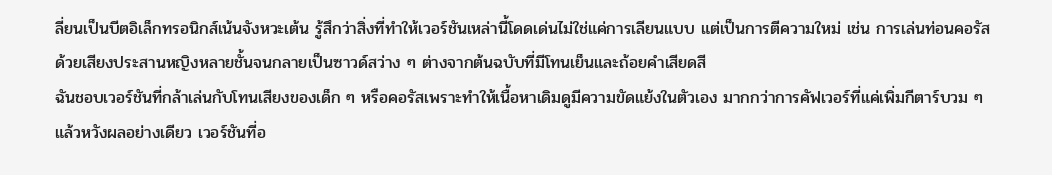ลี่ยนเป็นบีตอิเล็กทรอนิกส์เน้นจังหวะเต้น รู้สึกว่าสิ่งที่ทำให้เวอร์ชันเหล่านี้โดดเด่นไม่ใช่แค่การเลียนแบบ แต่เป็นการตีความใหม่ เช่น การเล่นท่อนคอรัสด้วยเสียงประสานหญิงหลายชั้นจนกลายเป็นซาวด์สว่าง ๆ ต่างจากต้นฉบับที่มีโทนเย็นและถ้อยคำเสียดสี
ฉันชอบเวอร์ชันที่กล้าเล่นกับโทนเสียงของเด็ก ๆ หรือคอรัสเพราะทำให้เนื้อหาเดิมดูมีความขัดแย้งในตัวเอง มากกว่าการคัฟเวอร์ที่แค่เพิ่มกีตาร์บวม ๆ แล้วหวังผลอย่างเดียว เวอร์ชันที่อ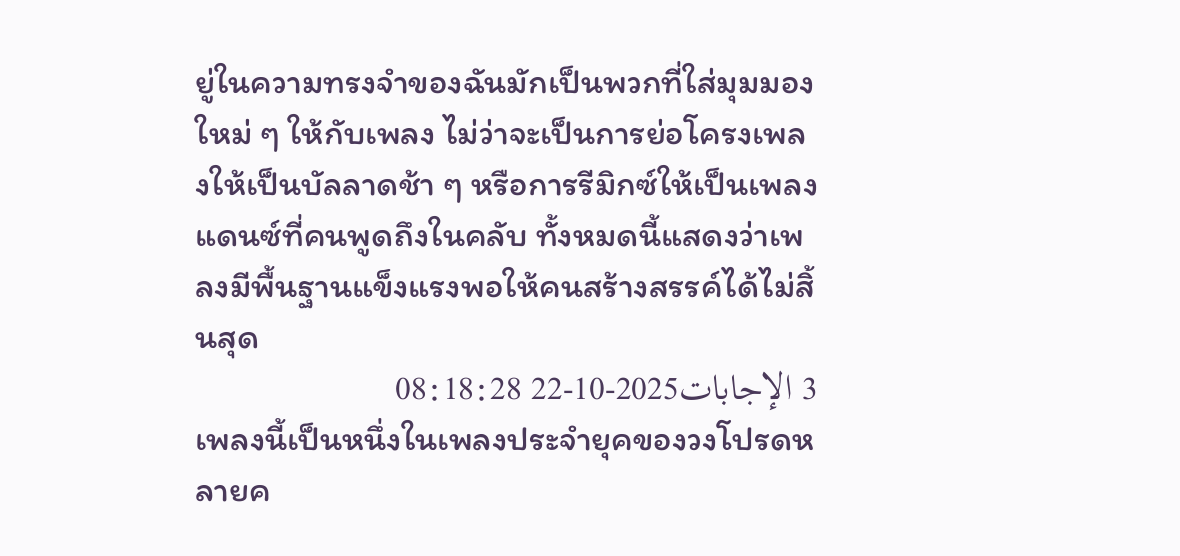ยู่ในความทรงจำของฉันมักเป็นพวกที่ใส่มุมมองใหม่ ๆ ให้กับเพลง ไม่ว่าจะเป็นการย่อโครงเพลงให้เป็นบัลลาดช้า ๆ หรือการรีมิกซ์ให้เป็นเพลงแดนซ์ที่คนพูดถึงในคลับ ทั้งหมดนี้แสดงว่าเพลงมีพื้นฐานแข็งแรงพอให้คนสร้างสรรค์ได้ไม่สิ้นสุด
3 الإجابات2025-10-22 08:18:28
เพลงนี้เป็นหนึ่งในเพลงประจำยุคของวงโปรดหลายค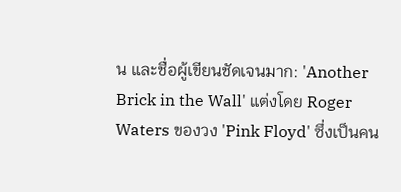น และชื่อผู้เขียนชัดเจนมาก: 'Another Brick in the Wall' แต่งโดย Roger Waters ของวง 'Pink Floyd' ซึ่งเป็นคน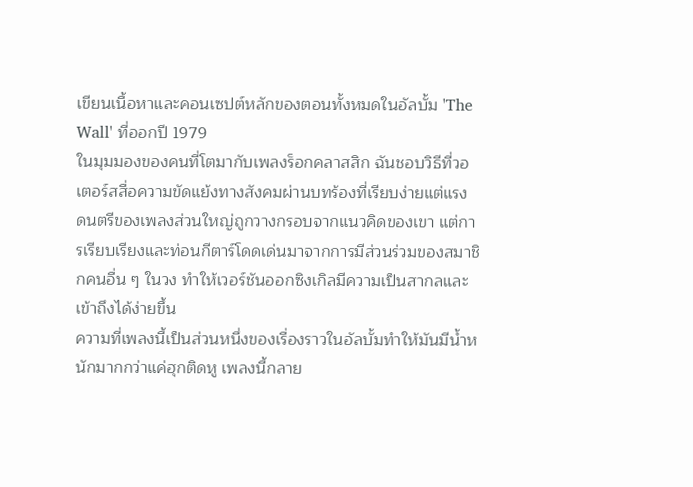เขียนเนื้อหาและคอนเซปต์หลักของตอนทั้งหมดในอัลบั้ม 'The Wall' ที่ออกปี 1979
ในมุมมองของคนที่โตมากับเพลงร็อกคลาสสิก ฉันชอบวิธีที่วอเตอร์สสื่อความขัดแย้งทางสังคมผ่านบทร้องที่เรียบง่ายแต่แรง ดนตรีของเพลงส่วนใหญ่ถูกวางกรอบจากแนวคิดของเขา แต่การเรียบเรียงและท่อนกีตาร์โดดเด่นมาจากการมีส่วนร่วมของสมาชิกคนอื่น ๆ ในวง ทำให้เวอร์ชันออกซิงเกิลมีความเป็นสากลและเข้าถึงได้ง่ายขึ้น
ความที่เพลงนี้เป็นส่วนหนึ่งของเรื่องราวในอัลบั้มทำให้มันมีน้ำหนักมากกว่าแค่ฮุกติดหู เพลงนี้กลาย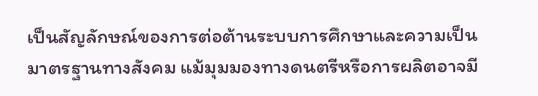เป็นสัญลักษณ์ของการต่อต้านระบบการศึกษาและความเป็นมาตรฐานทางสังคม แม้มุมมองทางดนตรีหรือการผลิตอาจมี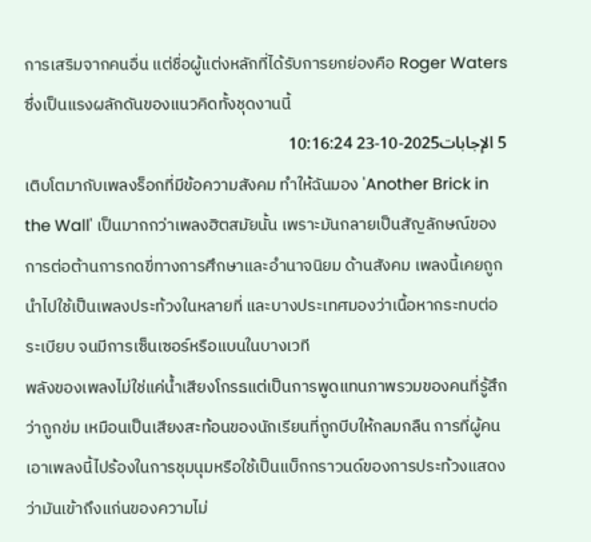การเสริมจากคนอื่น แต่ชื่อผู้แต่งหลักที่ได้รับการยกย่องคือ Roger Waters ซึ่งเป็นแรงผลักดันของแนวคิดทั้งชุดงานนี้
5 الإجابات2025-10-23 10:16:24
เติบโตมากับเพลงร็อกที่มีข้อความสังคม ทำให้ฉันมอง 'Another Brick in the Wall' เป็นมากกว่าเพลงฮิตสมัยนั้น เพราะมันกลายเป็นสัญลักษณ์ของการต่อต้านการกดขี่ทางการศึกษาและอำนาจนิยม ด้านสังคม เพลงนี้เคยถูกนำไปใช้เป็นเพลงประท้วงในหลายที่ และบางประเทศมองว่าเนื้อหากระทบต่อระเบียบ จนมีการเซ็นเซอร์หรือแบนในบางเวที
พลังของเพลงไม่ใช่แค่น้ำเสียงโกรธแต่เป็นการพูดแทนภาพรวมของคนที่รู้สึกว่าถูกข่ม เหมือนเป็นเสียงสะท้อนของนักเรียนที่ถูกบีบให้กลมกลืน การที่ผู้คนเอาเพลงนี้ไปร้องในการชุมนุมหรือใช้เป็นแบ็กกราวนด์ของการประท้วงแสดงว่ามันเข้าถึงแก่นของความไม่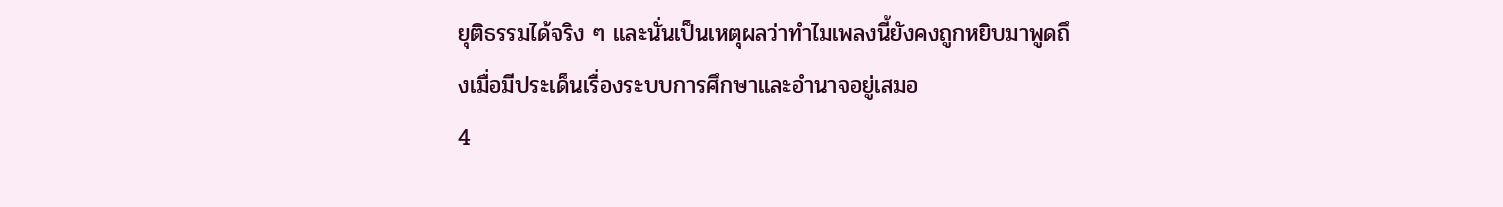ยุติธรรมได้จริง ๆ และนั่นเป็นเหตุผลว่าทำไมเพลงนี้ยังคงถูกหยิบมาพูดถึงเมื่อมีประเด็นเรื่องระบบการศึกษาและอำนาจอยู่เสมอ
4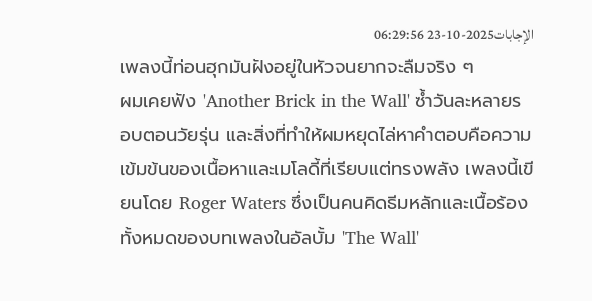الإجابات2025-10-23 06:29:56
เพลงนี้ท่อนฮุกมันฝังอยู่ในหัวจนยากจะลืมจริง ๆ
ผมเคยฟัง 'Another Brick in the Wall' ซ้ำวันละหลายรอบตอนวัยรุ่น และสิ่งที่ทำให้ผมหยุดไล่หาคำตอบคือความเข้มข้นของเนื้อหาและเมโลดี้ที่เรียบแต่ทรงพลัง เพลงนี้เขียนโดย Roger Waters ซึ่งเป็นคนคิดธีมหลักและเนื้อร้องทั้งหมดของบทเพลงในอัลบั้ม 'The Wall'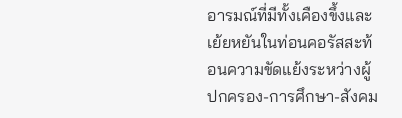อารมณ์ที่มีทั้งเคืองขึ้งและเย้ยหยันในท่อนคอรัสสะท้อนความขัดแย้งระหว่างผู้ปกครอง-การศึกษา-สังคม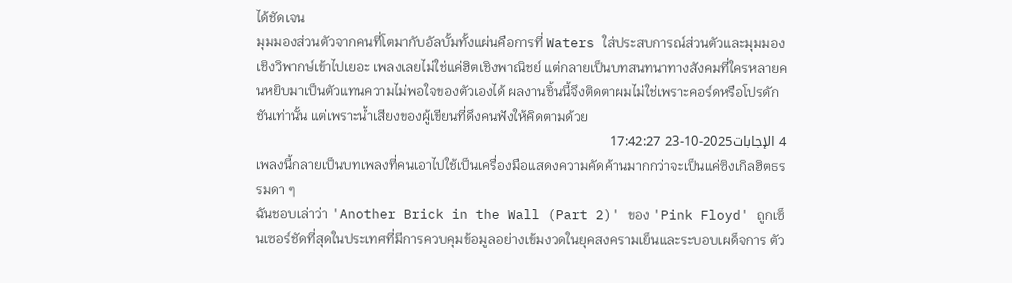ได้ชัดเจน
มุมมองส่วนตัวจากคนที่โตมากับอัลบั้มทั้งแผ่นคือการที่ Waters ใส่ประสบการณ์ส่วนตัวและมุมมองเชิงวิพากษ์เข้าไปเยอะ เพลงเลยไม่ใช่แค่ฮิตเชิงพาณิชย์ แต่กลายเป็นบทสนทนาทางสังคมที่ใครหลายคนหยิบมาเป็นตัวแทนความไม่พอใจของตัวเองได้ ผลงานชิ้นนี้จึงติดตาผมไม่ใช่เพราะคอร์ดหรือโปรดักชันเท่านั้น แต่เพราะน้ำเสียงของผู้เขียนที่ดึงคนฟังให้คิดตามด้วย
4 الإجابات2025-10-23 17:42:27
เพลงนี้กลายเป็นบทเพลงที่คนเอาไปใช้เป็นเครื่องมือแสดงความคัดค้านมากกว่าจะเป็นแค่ซิงเกิลฮิตธรรมดา ๆ
ฉันชอบเล่าว่า 'Another Brick in the Wall (Part 2)' ของ 'Pink Floyd' ถูกเซ็นเซอร์ชัดที่สุดในประเทศที่มีการควบคุมข้อมูลอย่างเข้มงวดในยุคสงครามเย็นและระบอบเผด็จการ ตัว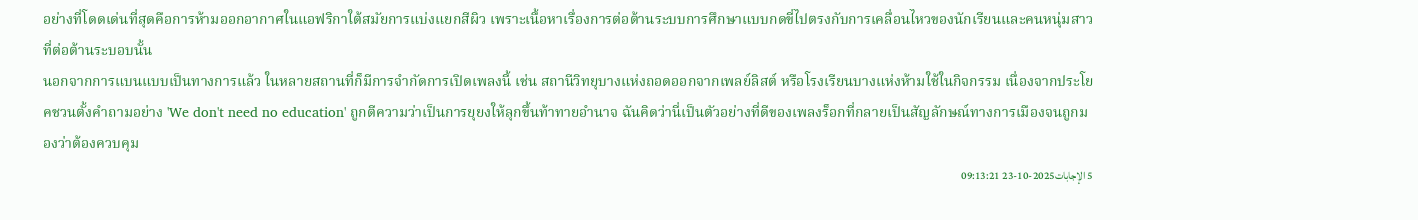อย่างที่โดดเด่นที่สุดคือการห้ามออกอากาศในแอฟริกาใต้สมัยการแบ่งแยกสีผิว เพราะเนื้อหาเรื่องการต่อต้านระบบการศึกษาแบบกดขี่ไปตรงกับการเคลื่อนไหวของนักเรียนและคนหนุ่มสาวที่ต่อต้านระบอบนั้น
นอกจากการแบนแบบเป็นทางการแล้ว ในหลายสถานที่ก็มีการจำกัดการเปิดเพลงนี้ เช่น สถานีวิทยุบางแห่งถอดออกจากเพลย์ลิสต์ หรือโรงเรียนบางแห่งห้ามใช้ในกิจกรรม เนื่องจากประโยคชวนตั้งคำถามอย่าง 'We don't need no education' ถูกตีความว่าเป็นการยุยงให้ลุกขึ้นท้าทายอำนาจ ฉันคิดว่านี่เป็นตัวอย่างที่ดีของเพลงร็อกที่กลายเป็นสัญลักษณ์ทางการเมืองจนถูกมองว่าต้องควบคุม
5 الإجابات2025-10-23 09:13:21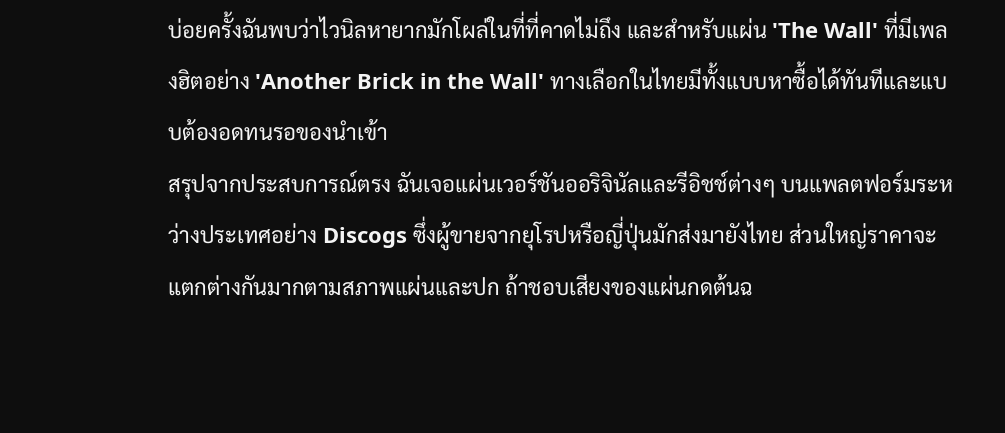บ่อยครั้งฉันพบว่าไวนิลหายากมักโผล่ในที่ที่คาดไม่ถึง และสำหรับแผ่น 'The Wall' ที่มีเพลงฮิตอย่าง 'Another Brick in the Wall' ทางเลือกในไทยมีทั้งแบบหาซื้อได้ทันทีและแบบต้องอดทนรอของนำเข้า
สรุปจากประสบการณ์ตรง ฉันเจอแผ่นเวอร์ชันออริจินัลและรีอิชช์ต่างๆ บนแพลตฟอร์มระหว่างประเทศอย่าง Discogs ซึ่งผู้ขายจากยุโรปหรือญี่ปุ่นมักส่งมายังไทย ส่วนใหญ่ราคาจะแตกต่างกันมากตามสภาพแผ่นและปก ถ้าชอบเสียงของแผ่นกดต้นฉ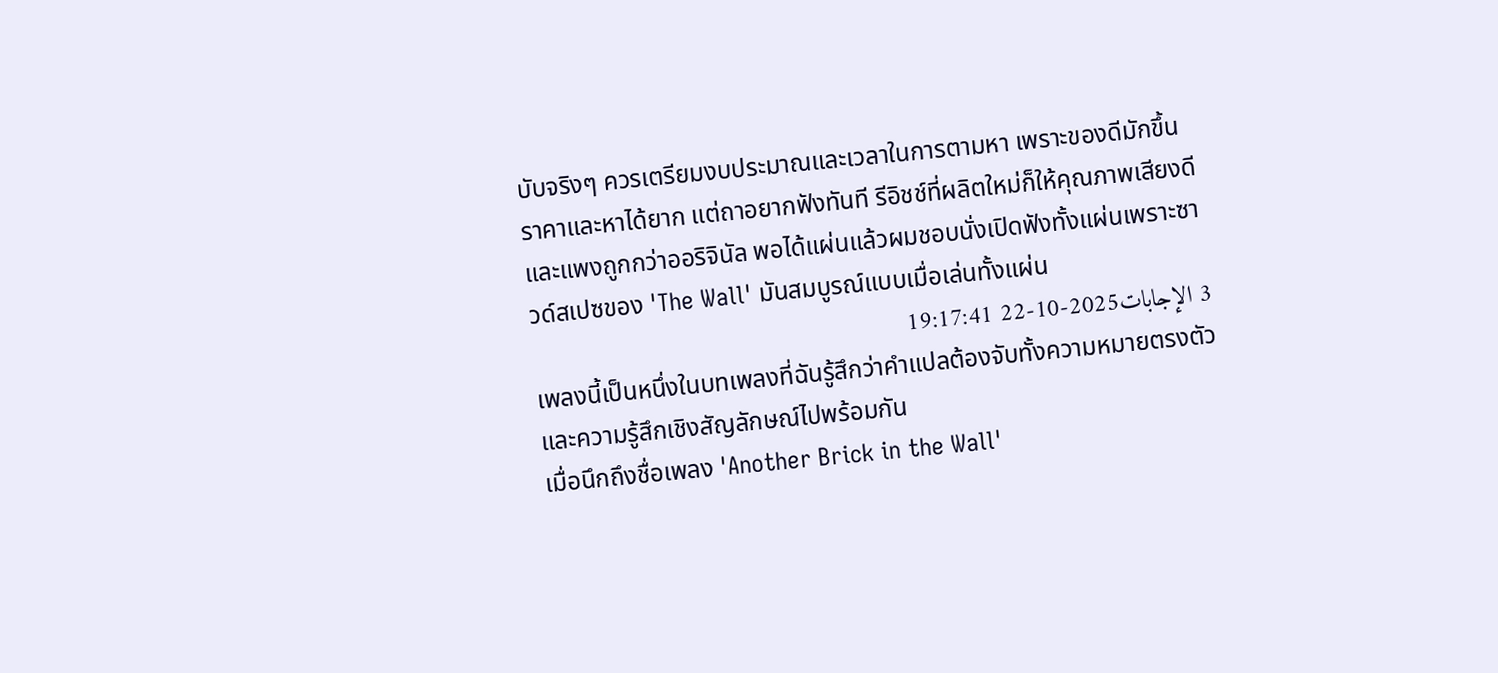บับจริงๆ ควรเตรียมงบประมาณและเวลาในการตามหา เพราะของดีมักขึ้นราคาและหาได้ยาก แต่ถาอยากฟังทันที รีอิชช์ที่ผลิตใหม่ก็ให้คุณภาพเสียงดีและแพงถูกกว่าออริจินัล พอได้แผ่นแล้วผมชอบนั่งเปิดฟังทั้งแผ่นเพราะซาวด์สเปซของ 'The Wall' มันสมบูรณ์แบบเมื่อเล่นทั้งแผ่น
3 الإجابات2025-10-22 19:17:41
เพลงนี้เป็นหนึ่งในบทเพลงที่ฉันรู้สึกว่าคำแปลต้องจับทั้งความหมายตรงตัวและความรู้สึกเชิงสัญลักษณ์ไปพร้อมกัน
เมื่อนึกถึงชื่อเพลง 'Another Brick in the Wall'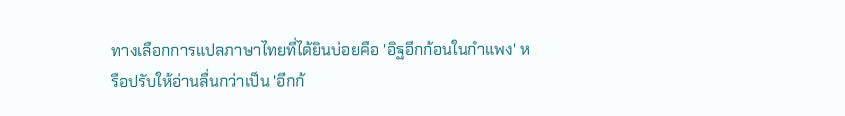ทางเลือกการแปลภาษาไทยที่ได้ยินบ่อยคือ 'อิฐอีกก้อนในกำแพง' หรือปรับให้อ่านลื่นกว่าเป็น 'อีกก้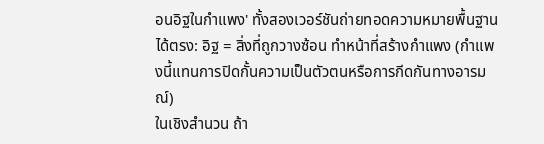อนอิฐในกำแพง' ทั้งสองเวอร์ชันถ่ายทอดความหมายพื้นฐานได้ตรง: อิฐ = สิ่งที่ถูกวางซ้อน ทำหน้าที่สร้างกำแพง (กำแพงนี้แทนการปิดกั้นความเป็นตัวตนหรือการกีดกันทางอารมณ์)
ในเชิงสำนวน ถ้า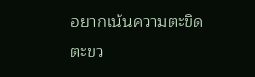อยากเน้นความตะขิดตะขว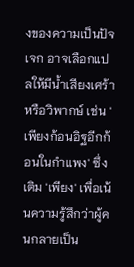งของความเป็นปัจเจก อาจเลือกแปลให้มีน้ำเสียงเศร้าหรือวิพากษ์ เช่น 'เพียงก้อนอิฐอีกก้อนในกำแพง' ซึ่งเติม 'เพียง' เพื่อเน้นความรู้สึกว่าผู้คนกลายเป็น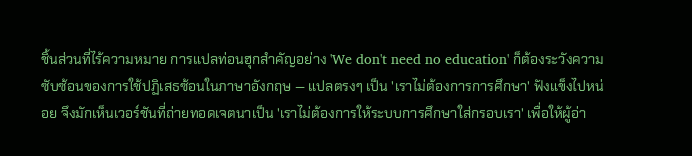ชิ้นส่วนที่ไร้ความหมาย การแปลท่อนฮุกสำคัญอย่าง 'We don't need no education' ก็ต้องระวังความซับซ้อนของการใช้ปฏิเสธซ้อนในภาษาอังกฤษ — แปลตรงๆ เป็น 'เราไม่ต้องการการศึกษา' ฟังแข็งไปหน่อย จึงมักเห็นเวอร์ชันที่ถ่ายทอดเจตนาเป็น 'เราไม่ต้องการให้ระบบการศึกษาใส่กรอบเรา' เพื่อให้ผู้อ่า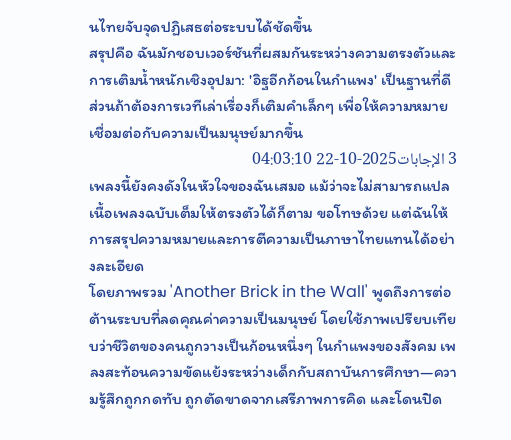นไทยจับจุดปฏิเสธต่อระบบได้ชัดขึ้น
สรุปคือ ฉันมักชอบเวอร์ชันที่ผสมกันระหว่างความตรงตัวและการเติมน้ำหนักเชิงอุปมา: 'อิฐอีกก้อนในกำแพง' เป็นฐานที่ดี ส่วนถ้าต้องการเวทีเล่าเรื่องก็เติมคำเล็กๆ เพื่อให้ความหมายเชื่อมต่อกับความเป็นมนุษย์มากขึ้น
3 الإجابات2025-10-22 04:03:10
เพลงนี้ยังคงดังในหัวใจของฉันเสมอ แม้ว่าจะไม่สามารถแปลเนื้อเพลงฉบับเต็มให้ตรงตัวได้ก็ตาม ขอโทษด้วย แต่ฉันให้การสรุปความหมายและการตีความเป็นภาษาไทยแทนได้อย่างละเอียด
โดยภาพรวม 'Another Brick in the Wall' พูดถึงการต่อต้านระบบที่ลดคุณค่าความเป็นมนุษย์ โดยใช้ภาพเปรียบเทียบว่าชีวิตของคนถูกวางเป็นก้อนหนึ่งๆ ในกำแพงของสังคม เพลงสะท้อนความขัดแย้งระหว่างเด็กกับสถาบันการศึกษา—ความรู้สึกถูกกดทับ ถูกตัดขาดจากเสรีภาพการคิด และโดนปิด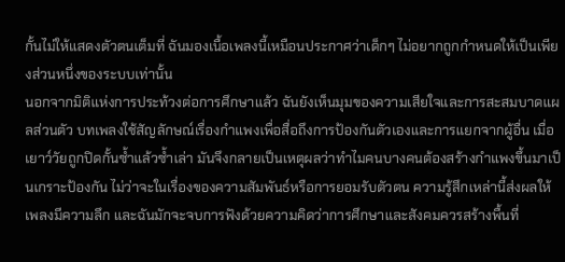กั้นไม่ให้แสดงตัวตนเต็มที่ ฉันมองเนื้อเพลงนี้เหมือนประกาศว่าเด็กๆ ไม่อยากถูกกำหนดให้เป็นเพียงส่วนหนึ่งของระบบเท่านั้น
นอกจากมิติแห่งการประท้วงต่อการศึกษาแล้ว ฉันยังเห็นมุมของความเสียใจและการสะสมบาดแผลส่วนตัว บทเพลงใช้สัญลักษณ์เรื่องกำแพงเพื่อสื่อถึงการป้องกันตัวเองและการแยกจากผู้อื่น เมื่อเยาว์วัยถูกปิดกั้นซ้ำแล้วซ้ำเล่า มันจึงกลายเป็นเหตุผลว่าทำไมคนบางคนต้องสร้างกำแพงขึ้นมาเป็นเกราะป้องกัน ไม่ว่าจะในเรื่องของความสัมพันธ์หรือการยอมรับตัวตน ความรู้สึกเหล่านี้ส่งผลให้เพลงมีความลึก และฉันมักจะจบการฟังด้วยความคิดว่าการศึกษาและสังคมควรสร้างพื้นที่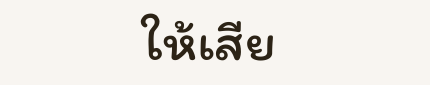ให้เสีย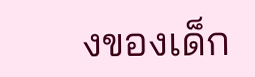งของเด็ก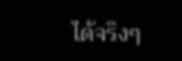ได้จริงๆ